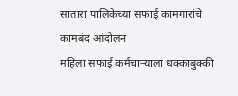सातारा पालिकेच्या सफाई कामगारांचे कामबंद आंदोलन
महिला सफाई कर्मचाऱ्याला धक्काबुक्की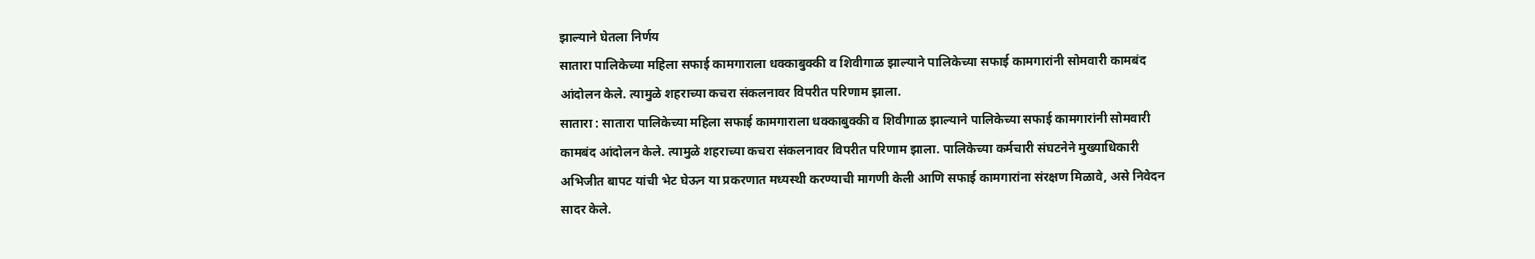झाल्याने घेतला निर्णय
सातारा पालिकेच्या महिला सफाई कामगाराला धक्काबुक्की व शिवीगाळ झाल्याने पालिकेच्या सफाई कामगारांनी सोमवारी कामबंद आंदोलन केले. त्यामुळे शहराच्या कचरा संकलनावर विपरीत परिणाम झाला.
सातारा : सातारा पालिकेच्या महिला सफाई कामगाराला धक्काबुक्की व शिवीगाळ झाल्याने पालिकेच्या सफाई कामगारांनी सोमवारी कामबंद आंदोलन केले. त्यामुळे शहराच्या कचरा संकलनावर विपरीत परिणाम झाला. पालिकेच्या कर्मचारी संघटनेने मुख्याधिकारी अभिजीत बापट यांची भेट घेऊन या प्रकरणात मध्यस्थी करण्याची मागणी केली आणि सफाई कामगारांना संरक्षण मिळावे, असे निवेदन सादर केले.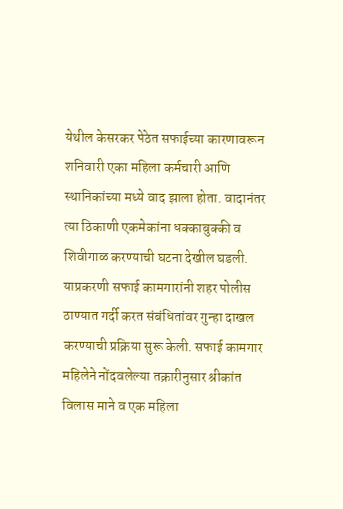येथील केसरकर पेठेत सफाईच्या कारणावरून शनिवारी एका महिला कर्मचारी आणि स्थानिकांच्या मध्ये वाद झाला होता. वादानंतर त्या ठिकाणी एकमेकांना धक्काबुक्की व शिवीगाळ करण्याची घटना देखील घडली. याप्रकरणी सफाई कामगारांनी शहर पोलीस ठाण्यात गर्दी करत संबंधितांवर गुन्हा दाखल करण्याची प्रक्रिया सुरू केली. सफाई कामगार महिलेने नोंदवलेल्या तक्रारीनुसार श्रीकांत विलास माने व एक महिला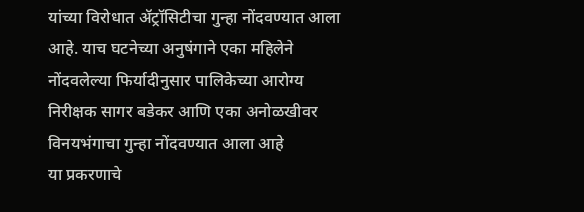यांच्या विरोधात ॲट्रॉसिटीचा गुन्हा नोंदवण्यात आला आहे. याच घटनेच्या अनुषंगाने एका महिलेने नोंदवलेल्या फिर्यादीनुसार पालिकेच्या आरोग्य निरीक्षक सागर बडेकर आणि एका अनोळखीवर विनयभंगाचा गुन्हा नोंदवण्यात आला आहे
या प्रकरणाचे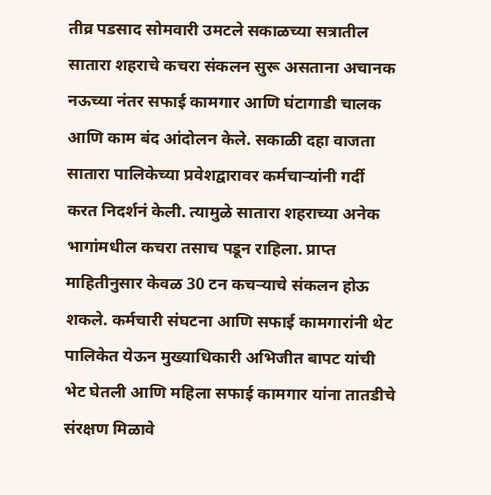तीव्र पडसाद सोमवारी उमटले सकाळच्या सत्रातील सातारा शहराचे कचरा संकलन सुरू असताना अचानक नऊच्या नंतर सफाई कामगार आणि घंटागाडी चालक आणि काम बंद आंदोलन केले. सकाळी दहा वाजता सातारा पालिकेच्या प्रवेशद्वारावर कर्मचाऱ्यांनी गर्दी करत निदर्शनं केली. त्यामुळे सातारा शहराच्या अनेक भागांमधील कचरा तसाच पडून राहिला. प्राप्त माहितीनुसार केवळ 30 टन कचऱ्याचे संकलन होऊ शकले. कर्मचारी संघटना आणि सफाई कामगारांनी थेट पालिकेत येऊन मुख्याधिकारी अभिजीत बापट यांची भेट घेतली आणि महिला सफाई कामगार यांना तातडीचे संरक्षण मिळावे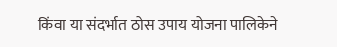किंवा या संदर्भात ठोस उपाय योजना पालिकेने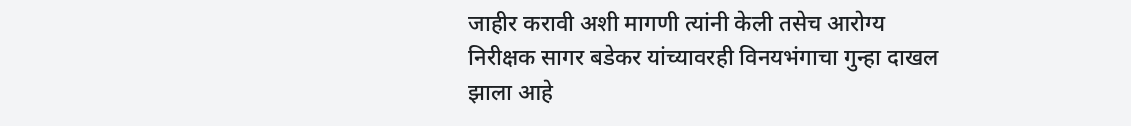जाहीर करावी अशी मागणी त्यांनी केली तसेच आरोग्य निरीक्षक सागर बडेकर यांच्यावरही विनयभंगाचा गुन्हा दाखल झाला आहे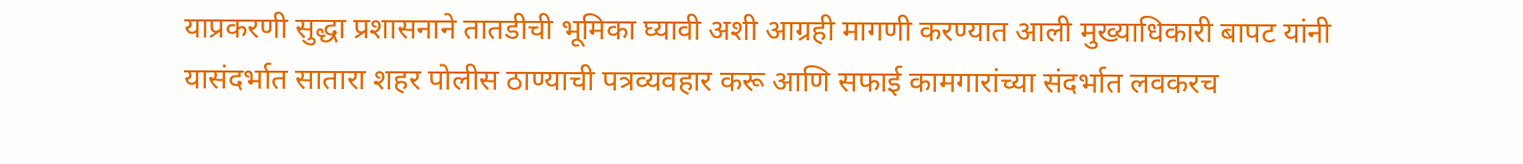याप्रकरणी सुद्धा प्रशासनाने तातडीची भूमिका घ्यावी अशी आग्रही मागणी करण्यात आली मुख्याधिकारी बापट यांनी यासंदर्भात सातारा शहर पोलीस ठाण्याची पत्रव्यवहार करू आणि सफाई कामगारांच्या संदर्भात लवकरच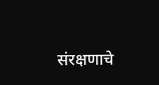संरक्षणाचे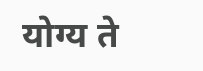योग्य ते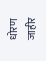धोरण जाहीर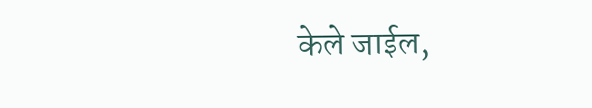केले जाईल,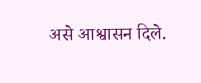असे आश्वासन दिले.